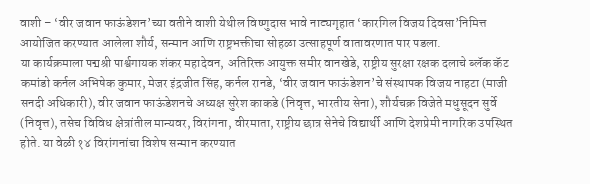वाशी – ‘वीर जवान फाऊंडेशन’च्या वतीने वाशी येथील विष्णुदास भावे नाट्यगृहात ‘कारगिल विजय दिवसा’निमित्त आयोजित करण्यात आलेला शौर्य, सन्मान आणि राष्ट्रभक्तीचा सोहळा उत्साहपूर्ण वातावरणात पार पडला.
या कार्यक्रमाला पद्मश्री पार्श्वगायक शंकर महादेवन, अतिरिक्त आयुक्त समीर वानखेडे, राष्ट्रीय सुरक्षा रक्षक दलाचे ब्लॅक कॅट कमांडो कर्नल अभिषेक कुमार, मेजर इंद्रजीत सिंह, कर्नल रानडे, ‘वीर जवान फाऊंडेशन’चे संस्थापक विजय नाहटा (माजी सनदी अधिकारी), वीर जवान फाऊंडेशनचे अध्यक्ष सुरेश काकडे (निवृत्त, भारतीय सेना), शौर्यचक्र विजेते मधुसूदन सुर्वे (निवृत्त), तसेच विविध क्षेत्रांतील मान्यवर, विरांगना, वीरमाता, राष्ट्रीय छात्र सेनेचे विद्यार्थी आणि देशप्रेमी नागरिक उपस्थित होते. या वेळी १४ विरांगनांचा विशेष सन्मान करण्यात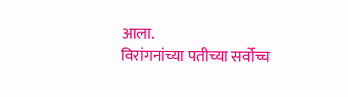आला.
विरांगनांच्या पतीच्या सर्वोच्च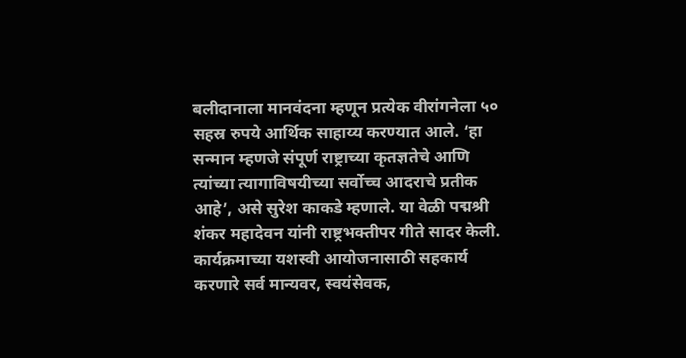बलीदानाला मानवंदना म्हणून प्रत्येक वीरांगनेला ५० सहस्र रुपये आर्थिक साहाय्य करण्यात आले. ‘हा सन्मान म्हणजे संपूर्ण राष्ट्राच्या कृतज्ञतेचे आणि त्यांच्या त्यागाविषयीच्या सर्वोच्च आदराचे प्रतीक आहे’, असे सुरेश काकडे म्हणाले. या वेळी पद्मश्री शंकर महादेवन यांनी राष्ट्रभक्तीपर गीते सादर केली.
कार्यक्रमाच्या यशस्वी आयोजनासाठी सहकार्य करणारे सर्व मान्यवर, स्वयंसेवक,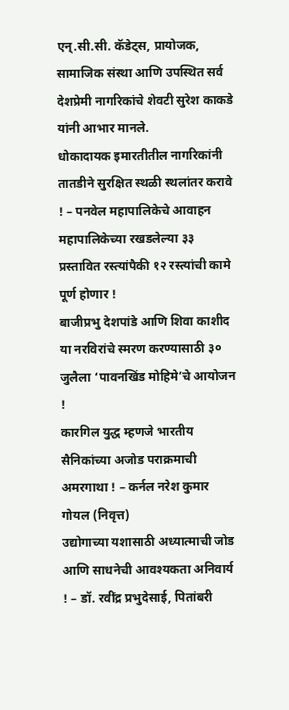एन्.सी.सी. कॅडेट्स, प्रायोजक, सामाजिक संस्था आणि उपस्थित सर्व देशप्रेमी नागरिकांचे शेवटी सुरेश काकडे यांनी आभार मानले.
धोकादायक इमारतीतील नागरिकांनी तातडीने सुरक्षित स्थळी स्थलांतर करावे ! – पनवेल महापालिकेचे आवाहन
महापालिकेच्या रखडलेल्या ३३ प्रस्तावित रस्त्यांपैकी १२ रस्त्यांची कामे पूर्ण होणार !
बाजीप्रभु देशपांडे आणि शिवा काशीद या नरविरांचे स्मरण करण्यासाठी ३० जुलैला ‘पावनखिंड मोहिमे’चे आयोजन !
कारगिल युद्ध म्हणजे भारतीय सैनिकांच्या अजोड पराक्रमाची अमरगाथा ! – कर्नल नरेश कुमार गोयल (निवृत्त)
उद्योगाच्या यशासाठी अध्यात्माची जोड आणि साधनेची आवश्यकता अनिवार्य ! – डॉ. रवींद्र प्रभुदेसाई, पितांबरी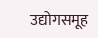उद्योगसमूह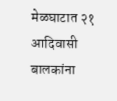मेळघाटात २१ आदिवासी बालकांना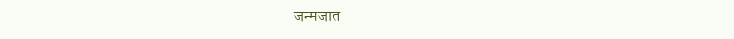जन्मजात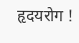हृदयरोग !